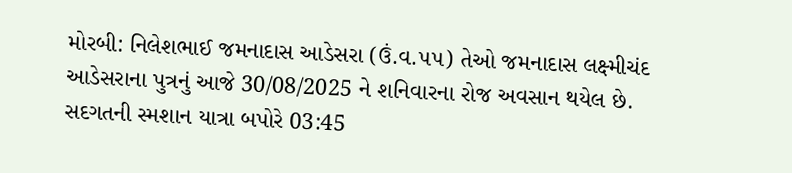મોરબી: નિલેશભાઈ જમનાદાસ આડેસરા (ઉં.વ.૫૫) તેઓ જમનાદાસ લક્ષ્મીચંદ આડેસરાના પુત્રનું આજે 30/08/2025 ને શનિવારના રોજ અવસાન થયેલ છે. સદગતની સ્મશાન યાત્રા બપોરે 03:45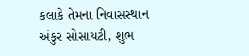કલાકે તેમના નિવાસસ્થાન અંકુર સોસાયટી, શુભ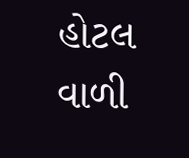હોટલ વાળી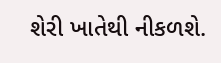શેરી ખાતેથી નીકળશે.